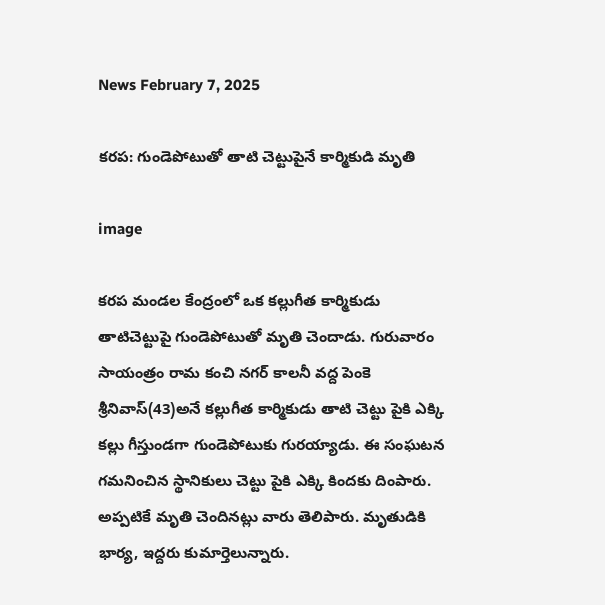News February 7, 2025

కరప: గుండెపోటుతో తాటి చెట్టుపైనే కార్మికుడి మృతి

image

కరప మండల కేంద్రంలో ఒక కల్లుగీత కార్మికుడు తాటిచెట్టుపై గుండెపోటుతో మృతి చెందాడు. గురువారం సాయంత్రం రామ కంచి నగర్ కాలనీ వద్ద పెంకె శ్రీనివాస్(43)అనే కల్లుగీత కార్మికుడు తాటి చెట్టు పైకి ఎక్కి కల్లు గీస్తుండగా గుండెపోటుకు గురయ్యాడు. ఈ సంఘటన గమనించిన స్థానికులు చెట్టు పైకి ఎక్కి కిందకు దింపారు. అప్పటికే మృతి చెందినట్లు వారు తెలిపారు. మృతుడికి భార్య, ఇద్దరు కుమార్తెలున్నారు.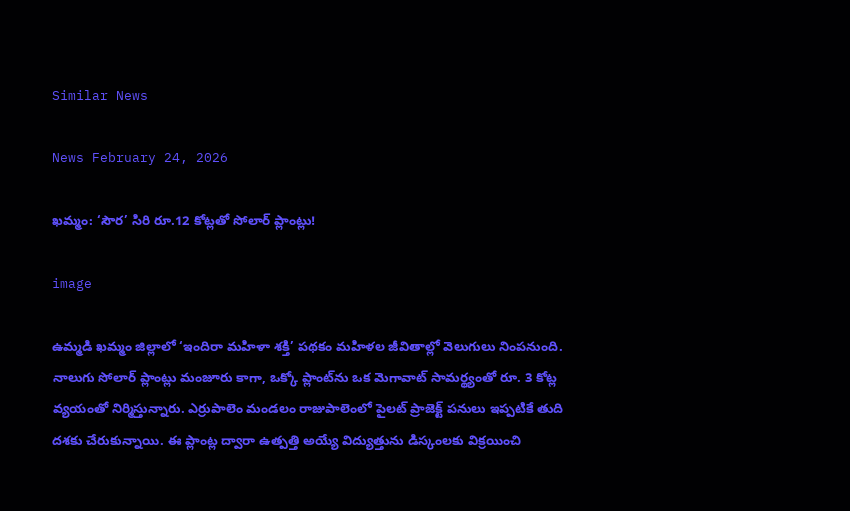Similar News

News February 24, 2026

ఖమ్మం: ‘సౌర’ సిరి రూ.12 కోట్లతో సోలార్ ప్లాంట్లు!

image

ఉమ్మడి ఖమ్మం జిల్లాలో ‘ఇందిరా మహిళా శక్తి’ పథకం మహిళల జీవితాల్లో వెలుగులు నింపనుంది. నాలుగు సోలార్ ప్లాంట్లు మంజూరు కాగా, ఒక్కో ప్లాంట్‌ను ఒక మెగావాట్ సామర్థ్యంతో రూ. 3 కోట్ల వ్యయంతో నిర్మిస్తున్నారు. ఎర్రుపాలెం మండలం రాజుపాలెంలో పైలట్ ప్రాజెక్ట్ పనులు ఇప్పటికే తుది దశకు చేరుకున్నాయి. ఈ ప్లాంట్ల ద్వారా ఉత్పత్తి అయ్యే విద్యుత్తును డిస్కంలకు విక్రయించి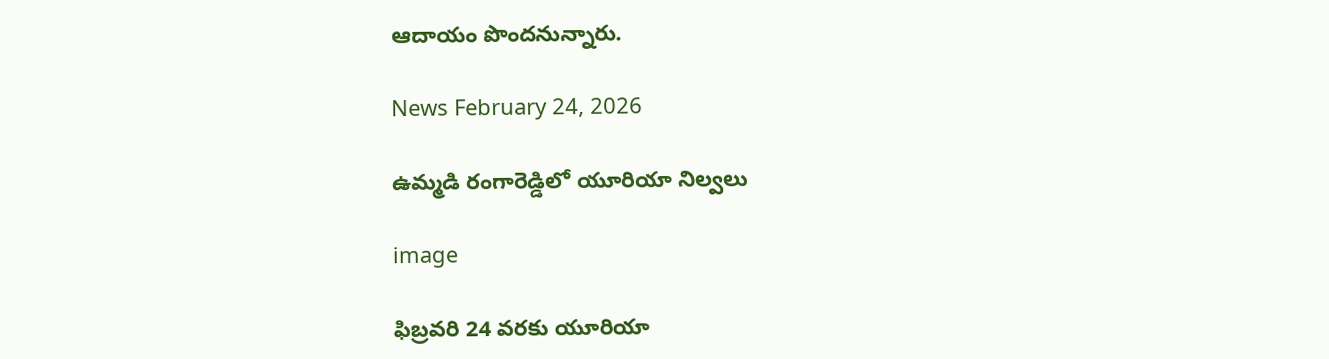ఆదాయం పొందనున్నారు.

News February 24, 2026

ఉమ్మడి రంగారెడ్డిలో యూరియా నిల్వలు

image

ఫిబ్రవరి 24 వరకు యూరియా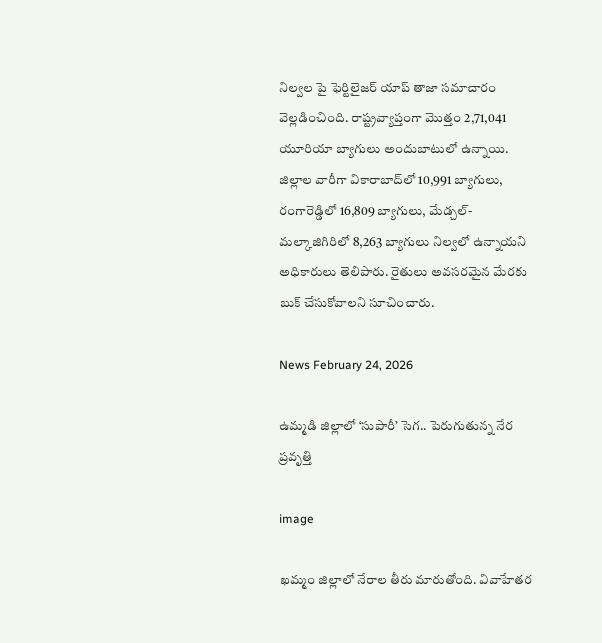నిల్వల పై ఫెర్టిలైజర్ యాప్ తాజా సమాచారం వెల్లడించింది. రాష్ట్రవ్యాప్తంగా మొత్తం 2,71,041 యూరియా బ్యాగులు అందుబాటులో ఉన్నాయి. జిల్లాల వారీగా వికారాబాద్‌లో 10,991 బ్యాగులు, రంగారెడ్డిలో 16,809 బ్యాగులు, మేడ్చల్-మల్కాజిగిరిలో 8,263 బ్యాగులు నిల్వలో ఉన్నాయని అధికారులు తెలిపారు. రైతులు అవసరమైన మేరకు బుక్ చేసుకోవాలని సూచించారు.

News February 24, 2026

ఉమ్మడి జిల్లాలో ‘సుపారీ’ సెగ.. పెరుగుతున్న నేర ప్రవృత్తి

image

ఖమ్మం జిల్లాలో నేరాల తీరు మారుతోంది. వివాహేతర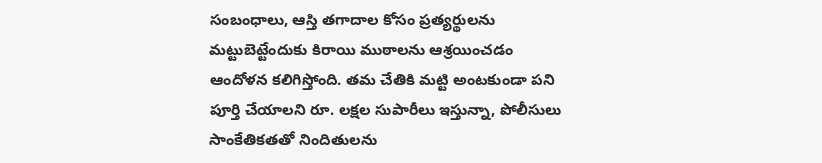సంబంధాలు, ఆస్తి తగాదాల కోసం ప్రత్యర్థులను మట్టుబెట్టేందుకు కిరాయి ముఠాలను ఆశ్రయించడం ఆందోళన కలిగిస్తోంది. తమ చేతికి మట్టి అంటకుండా పని పూర్తి చేయాలని రూ. లక్షల సుపారీలు ఇస్తున్నా, పోలీసులు సాంకేతికతతో నిందితులను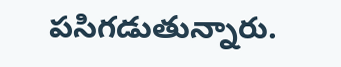పసిగడుతున్నారు.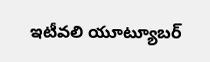ఇటీవలి యూట్యూబర్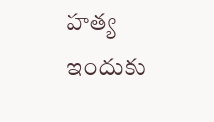హత్య ఇందుకు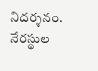నిదర్శనం. నేరస్థుల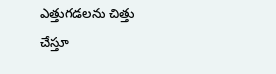ఎత్తుగడలను చిత్తు చేస్తూ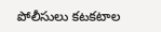పోలీసులు కటకటాల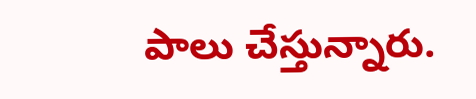పాలు చేస్తున్నారు.